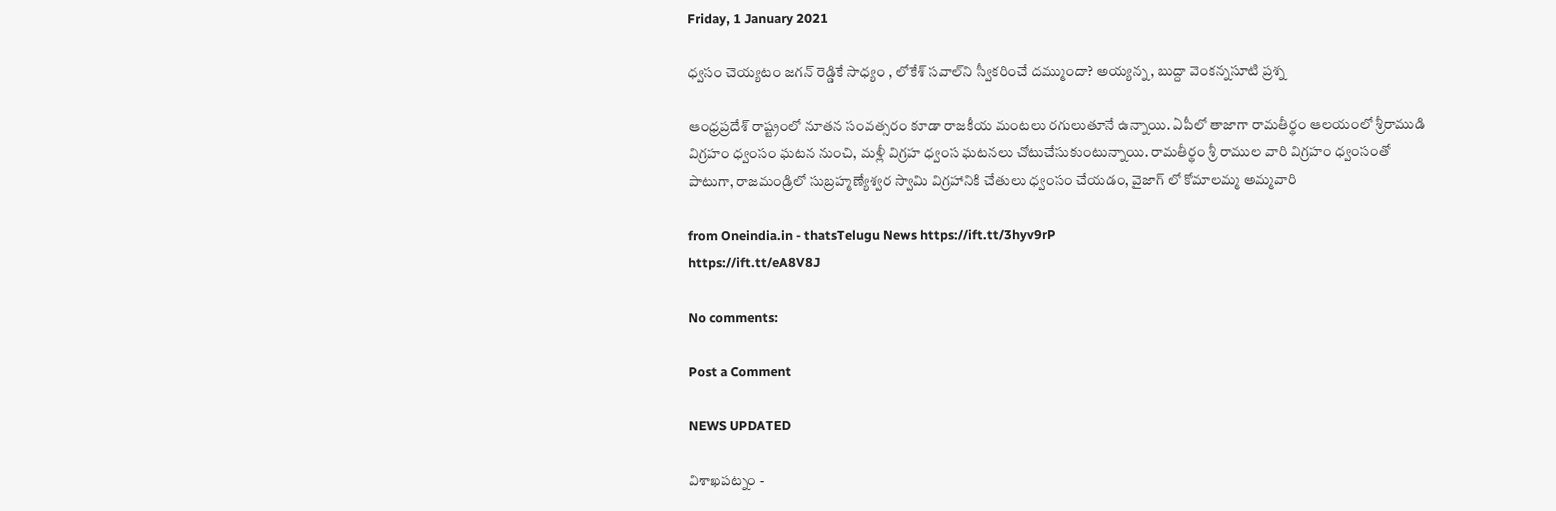Friday, 1 January 2021

ధ్వసం చెయ్యటం జగన్ రెడ్డికే సాధ్యం , లోకేశ్‌ సవాల్‌ని స్వీకరించే దమ్ముందా? అయ్యన్న, బుద్దా వెంకన్నసూటి ప్రశ్న

ఆంధ్రప్రదేశ్ రాష్ట్రంలో నూతన సంవత్సరం కూడా రాజకీయ మంటలు రగులుతూనే ఉన్నాయి. ఏపీలో తాజాగా రామతీర్థం ఆలయంలో శ్రీరాముడి విగ్రహం ధ్వంసం ఘటన నుంచి, మళ్లీ విగ్రహ ధ్వంస ఘటనలు చోటుచేసుకుంటున్నాయి. రామతీర్థం శ్రీ రాముల వారి విగ్రహం ధ్వంసంతో పాటుగా, రాజమండ్రిలో సుబ్రహ్మణ్యేశ్వర స్వామి విగ్రహానికి చేతులు ధ్వంసం చేయడం, వైజాగ్ లో కోమాలమ్మ అమ్మవారి

from Oneindia.in - thatsTelugu News https://ift.tt/3hyv9rP
https://ift.tt/eA8V8J

No comments:

Post a Comment

NEWS UPDATED

విశాఖపట్నం -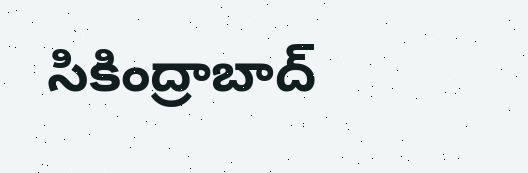సికింద్రాబాద్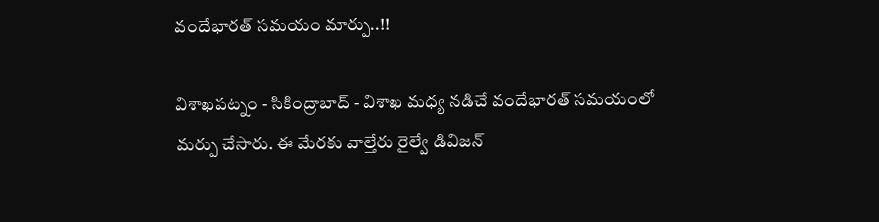వందేభారత్ సమయం మార్పు..!!

విశాఖపట్నం - సికింద్రాబాద్ - విశాఖ మధ్య నడిచే వందేభారత్ సమయంలో మర్పు చేసారు. ఈ మేరకు వాల్తేరు రైల్వే డివిజన్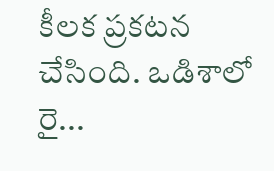కీలక ప్రకటన చేసింది. ఒడిశాలో రై...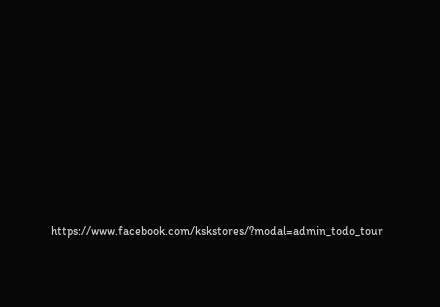https://www.facebook.com/kskstores/?modal=admin_todo_tour